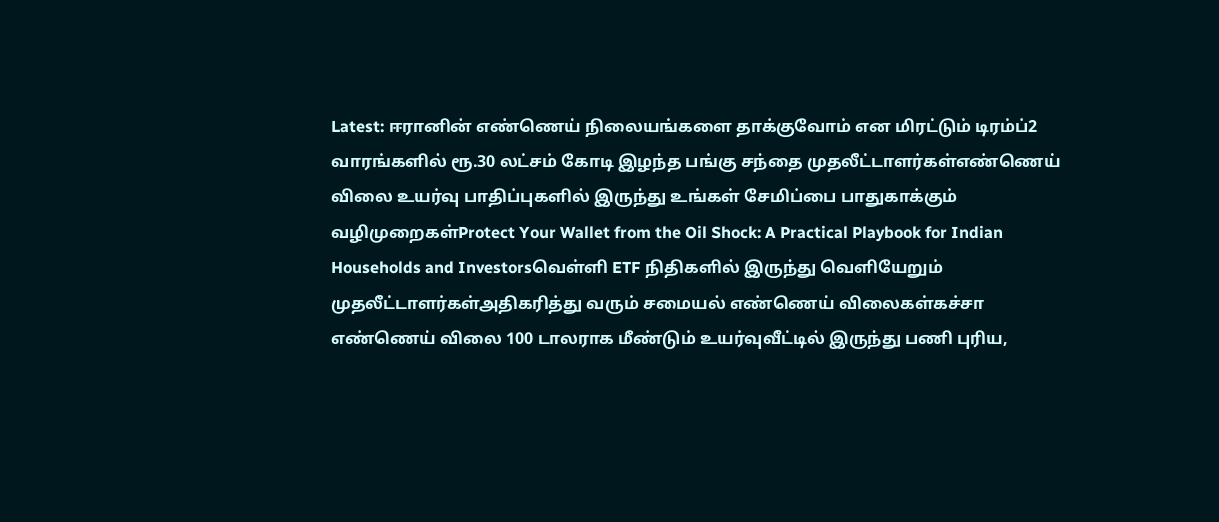Latest: ஈரானின் எண்ணெய் நிலையங்களை தாக்குவோம் என மிரட்டும் டிரம்ப்2 வாரங்களில் ரூ.30 லட்சம் கோடி இழந்த பங்கு சந்தை முதலீட்டாளர்கள்எண்ணெய் விலை உயர்வு பாதிப்புகளில் இருந்து உங்கள் சேமிப்பை பாதுகாக்கும் வழிமுறைகள்Protect Your Wallet from the Oil Shock: A Practical Playbook for Indian Households and Investorsவெள்ளி ETF நிதிகளில் இருந்து வெளியேறும் முதலீட்டாளர்கள்அதிகரித்து வரும் சமையல் எண்ணெய் விலைகள்கச்சா எண்ணெய் விலை 100 டாலராக மீண்டும் உயர்வுவீட்டில் இருந்து பணி புரிய,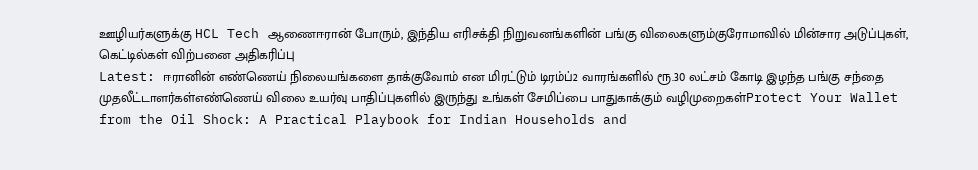ஊழியர்களுக்கு HCL Tech ஆணைஈரான் போரும், இந்திய எரிசக்தி நிறுவனங்களின் பங்கு விலைகளும்குரோமாவில் மின்சார அடுப்புகள், கெட்டில்கள் விற்பனை அதிகரிப்பு
Latest: ஈரானின் எண்ணெய் நிலையங்களை தாக்குவோம் என மிரட்டும் டிரம்ப்2 வாரங்களில் ரூ.30 லட்சம் கோடி இழந்த பங்கு சந்தை முதலீட்டாளர்கள்எண்ணெய் விலை உயர்வு பாதிப்புகளில் இருந்து உங்கள் சேமிப்பை பாதுகாக்கும் வழிமுறைகள்Protect Your Wallet from the Oil Shock: A Practical Playbook for Indian Households and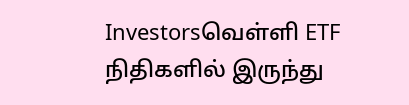Investorsவெள்ளி ETF நிதிகளில் இருந்து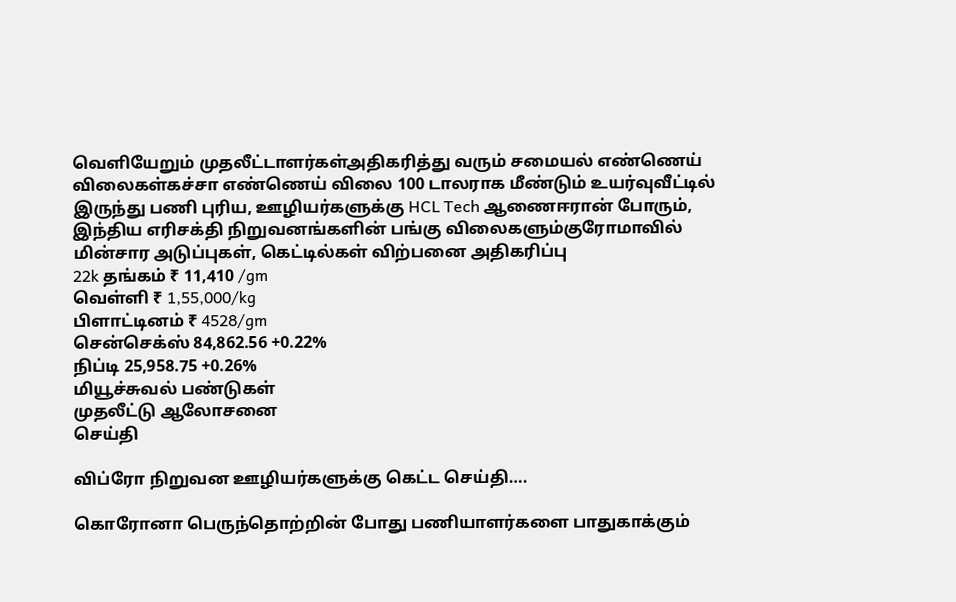வெளியேறும் முதலீட்டாளர்கள்அதிகரித்து வரும் சமையல் எண்ணெய் விலைகள்கச்சா எண்ணெய் விலை 100 டாலராக மீண்டும் உயர்வுவீட்டில் இருந்து பணி புரிய, ஊழியர்களுக்கு HCL Tech ஆணைஈரான் போரும், இந்திய எரிசக்தி நிறுவனங்களின் பங்கு விலைகளும்குரோமாவில் மின்சார அடுப்புகள், கெட்டில்கள் விற்பனை அதிகரிப்பு
22k தங்கம் ₹ 11,410 /gm
வெள்ளி ₹ 1,55,000/kg
பிளாட்டினம் ₹ 4528/gm
சென்செக்ஸ் 84,862.56 +0.22%
நிப்டி 25,958.75 +0.26%
மியூச்சுவல் பண்டுகள்
முதலீட்டு ஆலோசனை
செய்தி

விப்ரோ நிறுவன ஊழியர்களுக்கு கெட்ட செய்தி….

கொரோனா பெருந்தொற்றின் போது பணியாளர்களை பாதுகாக்கும்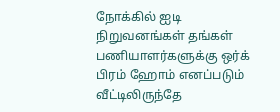நோக்கில் ஐடி நிறுவனங்கள் தங்கள் பணியாளர்களுக்கு ஒர்க் பிரம் ஹோம் எனப்படும் வீட்டிலிருந்தே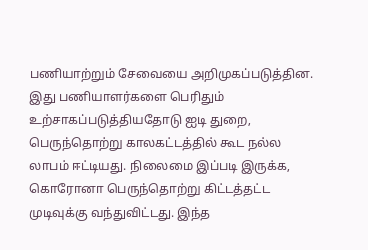பணியாற்றும் சேவையை அறிமுகப்படுத்தின. இது பணியாளர்களை பெரிதும் உற்சாகப்படுத்தியதோடு ஐடி துறை, பெருந்தொற்று காலகட்டத்தில் கூட நல்ல லாபம் ஈட்டியது. நிலைமை இப்படி இருக்க, கொரோனா பெருந்தொற்று கிட்டத்தட்ட முடிவுக்கு வந்துவிட்டது. இந்த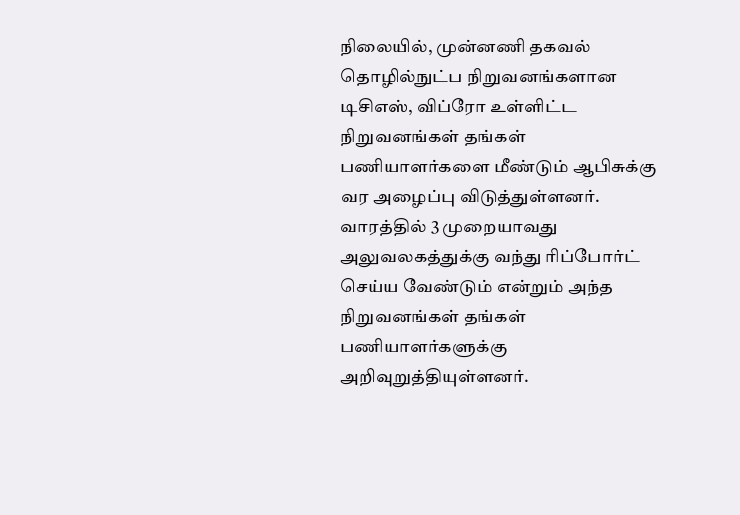நிலையில், முன்னணி தகவல் தொழில்நுட்ப நிறுவனங்களான டிசிஎஸ், விப்ரோ உள்ளிட்ட நிறுவனங்கள் தங்கள் பணியாளர்களை மீண்டும் ஆபிசுக்கு வர அழைப்பு விடுத்துள்ளனர். வாரத்தில் 3 முறையாவது அலுவலகத்துக்கு வந்து ரிப்போர்ட் செய்ய வேண்டும் என்றும் அந்த நிறுவனங்கள் தங்கள் பணியாளர்களுக்கு அறிவுறுத்தியுள்ளனர்.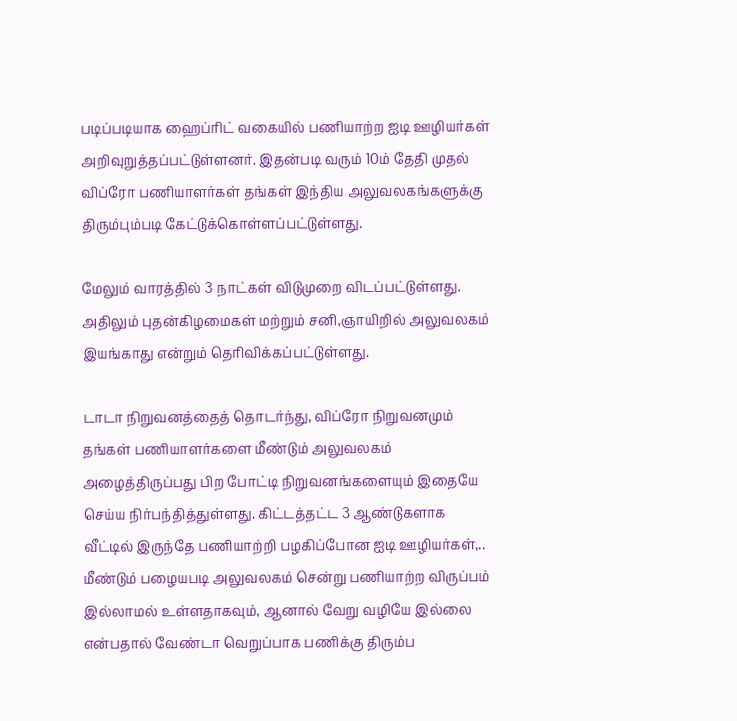படிப்படியாக ஹைப்ரிட் வகையில் பணியாற்ற ஐடி ஊழியர்கள் அறிவுறுத்தப்பட்டுள்ளனர். இதன்படி வரும் 10ம் தேதி முதல் விப்ரோ பணியாளர்கள் தங்கள் இந்திய அலுவலகங்களுக்கு திரும்பும்படி கேட்டுக்கொள்ளப்பட்டுள்ளது.

மேலும் வாரத்தில் 3 நாட்கள் விடுமுறை விடப்பட்டுள்ளது. அதிலும் புதன்கிழமைகள் மற்றும் சனி,ஞாயிறில் அலுவலகம் இயங்காது என்றும் தெரிவிக்கப்பட்டுள்ளது.

டாடா நிறுவனத்தைத் தொடர்ந்து, விப்ரோ நிறுவனமும் தங்கள் பணியாளர்களை மீண்டும் அலுவலகம் அழைத்திருப்பது பிற போட்டி நிறுவனங்களையும் இதையே செய்ய நிர்பந்தித்துள்ளது. கிட்டத்தட்ட 3 ஆண்டுகளாக வீட்டில் இருந்தே பணியாற்றி பழகிப்போன ஐடி ஊழியர்கள்,.. மீண்டும் பழையபடி அலுவலகம் சென்று பணியாற்ற விருப்பம் இல்லாமல் உள்ளதாகவும், ஆனால் வேறு வழியே இல்லை என்பதால் வேண்டா வெறுப்பாக பணிக்கு திரும்ப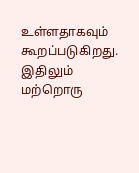உள்ளதாகவும் கூறப்படுகிறது. இதிலும் மற்றொரு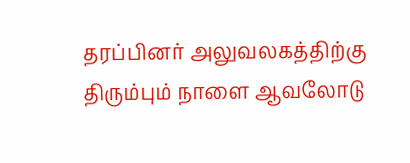தரப்பினர் அலுவலகத்திற்கு திரும்பும் நாளை ஆவலோடு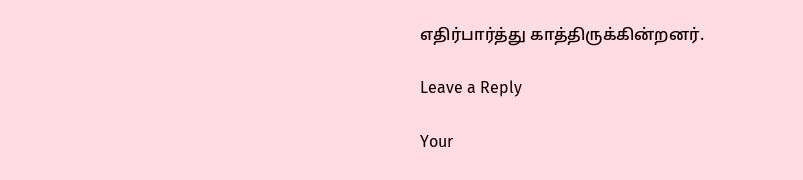எதிர்பார்த்து காத்திருக்கின்றனர்.

Leave a Reply

Your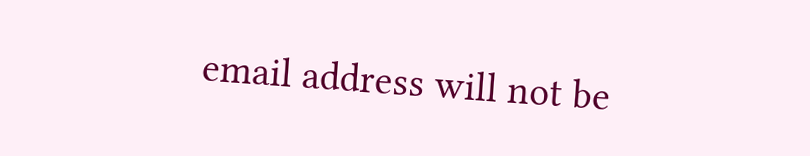email address will not be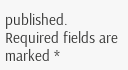published. Required fields are marked *